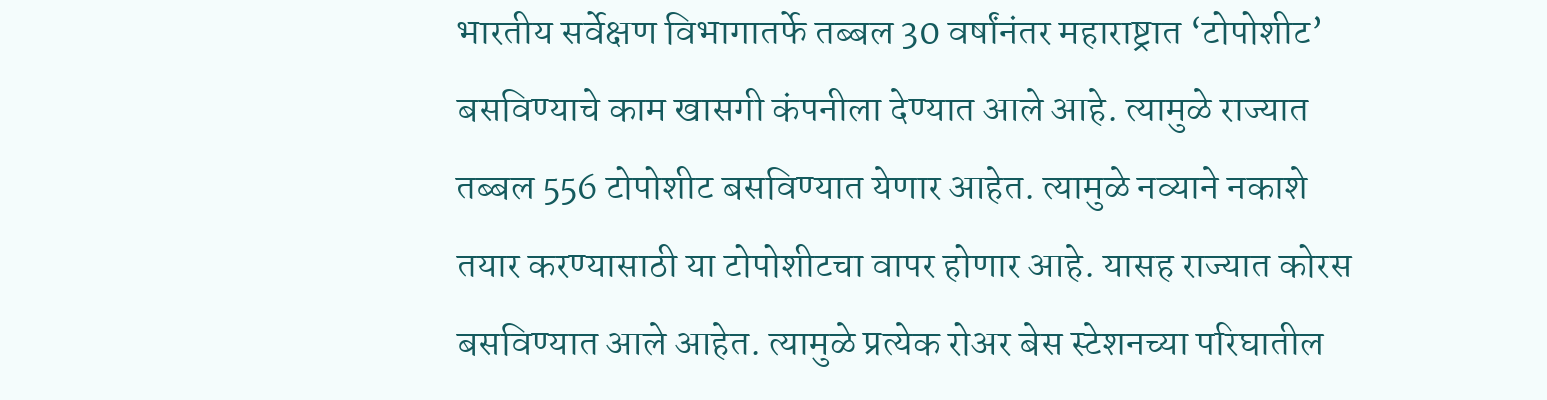भारतीय सर्वेक्षण विभागातर्फे तब्बल 30 वर्षांनंतर महाराष्ट्रात ‘टोपोशीट’ बसविण्याचे काम खासगी कंपनीला देण्यात आले आहे. त्यामुळे राज्यात तब्बल 556 टोपोशीट बसविण्यात येणार आहेत. त्यामुळे नव्याने नकाशे तयार करण्यासाठी या टोपोशीटचा वापर होणार आहे. यासह राज्यात कोरस बसविण्यात आले आहेत. त्यामुळे प्रत्येक रोअर बेस स्टेशनच्या परिघातील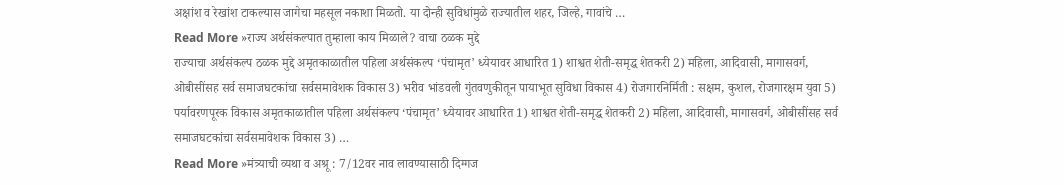अक्षांश व रेखांश टाकल्यास जागेचा महसूल नकाशा मिळतो. या दोन्ही सुविधांमुळे राज्यातील शहर, जिल्हे, गावांचे …
Read More »राज्य अर्थसंकल्पात तुम्हाला काय मिळाले? वाचा ठळक मुद्दे
राज्याचा अर्थसंकल्प ठळक मुद्दे अमृतकाळातील पहिला अर्थसंकल्प ‘पंचामृत’ ध्येयावर आधारित 1) शाश्वत शेती-समृद्ध शेतकरी 2) महिला, आदिवासी, मागासवर्ग, ओबीसींसह सर्व समाजघटकांचा सर्वसमावेशक विकास 3) भरीव भांडवली गुंतवणुकीतून पायाभूत सुविधा विकास 4) रोजगारनिर्मिती : सक्षम, कुशल, रोजगारक्षम युवा 5) पर्यावरणपूरक विकास अमृतकाळातील पहिला अर्थसंकल्प ‘पंचामृत’ ध्येयावर आधारित 1) शाश्वत शेती-समृद्ध शेतकरी 2) महिला, आदिवासी, मागासवर्ग, ओबीसींसह सर्व समाजघटकांचा सर्वसमावेशक विकास 3) …
Read More »मंत्र्याची व्यथा व अश्रू : 7/12वर नाव लावण्यासाठी दिग्गज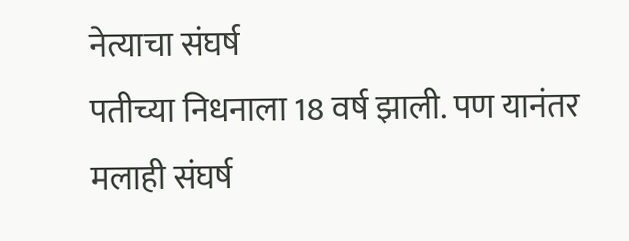नेत्याचा संघर्ष
पतीच्या निधनाला 18 वर्ष झाली. पण यानंतर मलाही संघर्ष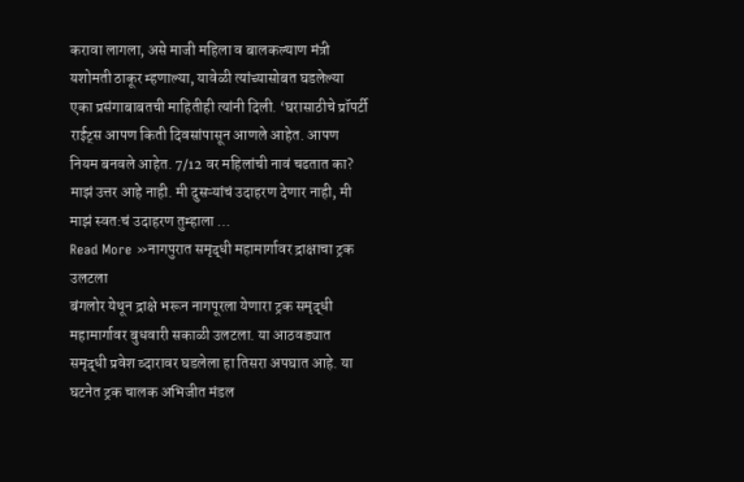करावा लागला, असे माजी महिला व बालकल्याण मंत्री यशोमती ठाकूर म्हणाल्या, यावेळी त्यांच्यासोबत घडलेल्या एका प्रसंगाबाबतची माहितीही त्यांनी दिली. ‘घरासाठीचे प्रॉपर्टी राईट्स आपण किती दिवसांपासून आणले आहेत. आपण नियम बनवले आहेत. 7/12 वर महिलांची नावं चढतात का? माझं उत्तर आहे नाही. मी दुसऱ्यांचं उदाहरण देणार नाही, मी माझं स्वत:चं उदाहरण तुम्हाला …
Read More »नागपुरात समृद्धी महामार्गावर द्राक्षाचा ट्रक उलटला
बंगलोर येथून द्राक्षे भरून नागपूरला येणारा ट्रक समृद्धी महामार्गावर बुधवारी सकाळी उलटला. या आठवड्यात समृद्धी प्रवेश व्दारावर घडलेला हा तिसरा अपघात आहे. या घटनेत ट्रक चालक अभिजीत मंडल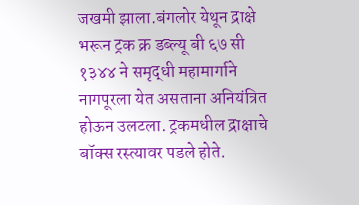जखमी झाला.बंगलोर येथून द्राक्षे भरून ट्रक क्र डब्ल्यू बी ६७ सी १३४४ ने समृद्धी महामार्गाने नागपूरला येत असताना अनियंत्रित होऊन उलटला. ट्रकमधील द्राक्षाचे बॉक्स रस्त्यावर पडले होते.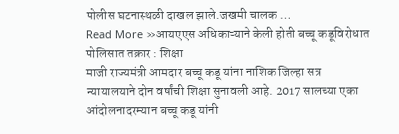पोलीस घटनास्थळी दाखल झाले.जखमी चालक …
Read More »आयएएस अधिकाऱ्याने केली होती बच्चू कडूविरोधात पोलिसात तक्रार : शिक्षा
माजी राज्यमंत्री आमदार बच्चू कडू यांना नाशिक जिल्हा सत्र न्यायालयाने दोन वर्षांची शिक्षा सुनावली आहे. 2017 सालच्या एका आंदोलनादरम्यान बच्चू कडू यांनी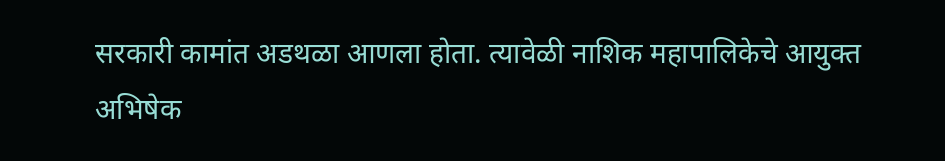सरकारी कामांत अडथळा आणला होता. त्यावेळी नाशिक महापालिकेचे आयुक्त अभिषेक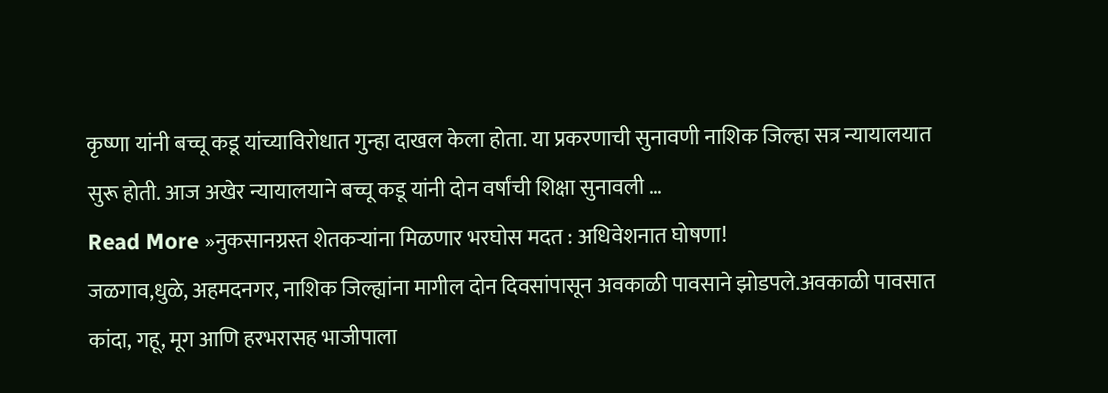कृष्णा यांनी बच्चू कडू यांच्याविरोधात गुन्हा दाखल केला होता. या प्रकरणाची सुनावणी नाशिक जिल्हा सत्र न्यायालयात सुरू होती. आज अखेर न्यायालयाने बच्चू कडू यांनी दोन वर्षांची शिक्षा सुनावली …
Read More »नुकसानग्रस्त शेतकऱ्यांना मिळणार भरघोस मदत : अधिवेशनात घोषणा!
जळगाव,धुळे, अहमदनगर, नाशिक जिल्ह्यांना मागील दोन दिवसांपासून अवकाळी पावसाने झोडपले.अवकाळी पावसात कांदा, गहू, मूग आणि हरभरासह भाजीपाला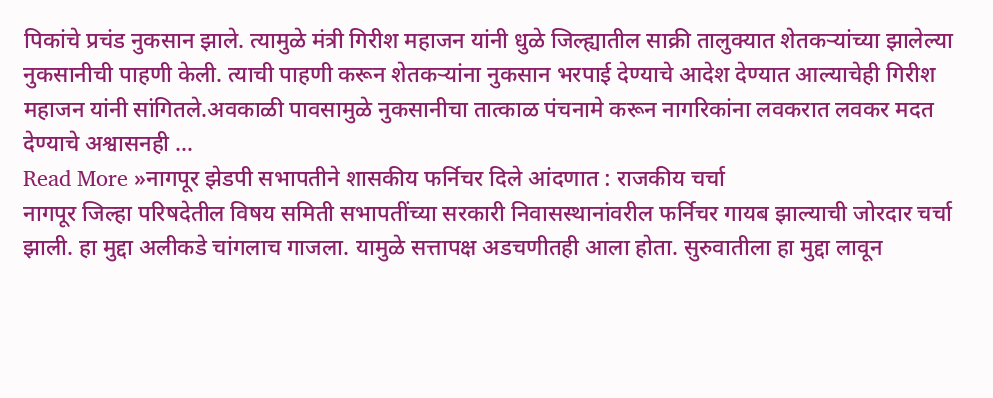पिकांचे प्रचंड नुकसान झाले. त्यामुळे मंत्री गिरीश महाजन यांनी धुळे जिल्ह्यातील साक्री तालुक्यात शेतकऱ्यांच्या झालेल्या नुकसानीची पाहणी केली. त्याची पाहणी करून शेतकऱ्यांना नुकसान भरपाई देण्याचे आदेश देण्यात आल्याचेही गिरीश महाजन यांनी सांगितले.अवकाळी पावसामुळे नुकसानीचा तात्काळ पंचनामे करून नागरिकांना लवकरात लवकर मदत देण्याचे अश्वासनही …
Read More »नागपूर झेडपी सभापतीने शासकीय फर्निचर दिले आंदणात : राजकीय चर्चा
नागपूर जिल्हा परिषदेतील विषय समिती सभापतींच्या सरकारी निवासस्थानांवरील फर्निचर गायब झाल्याची जोरदार चर्चा झाली. हा मुद्दा अलीकडे चांगलाच गाजला. यामुळे सत्तापक्ष अडचणीतही आला होता. सुरुवातीला हा मुद्दा लावून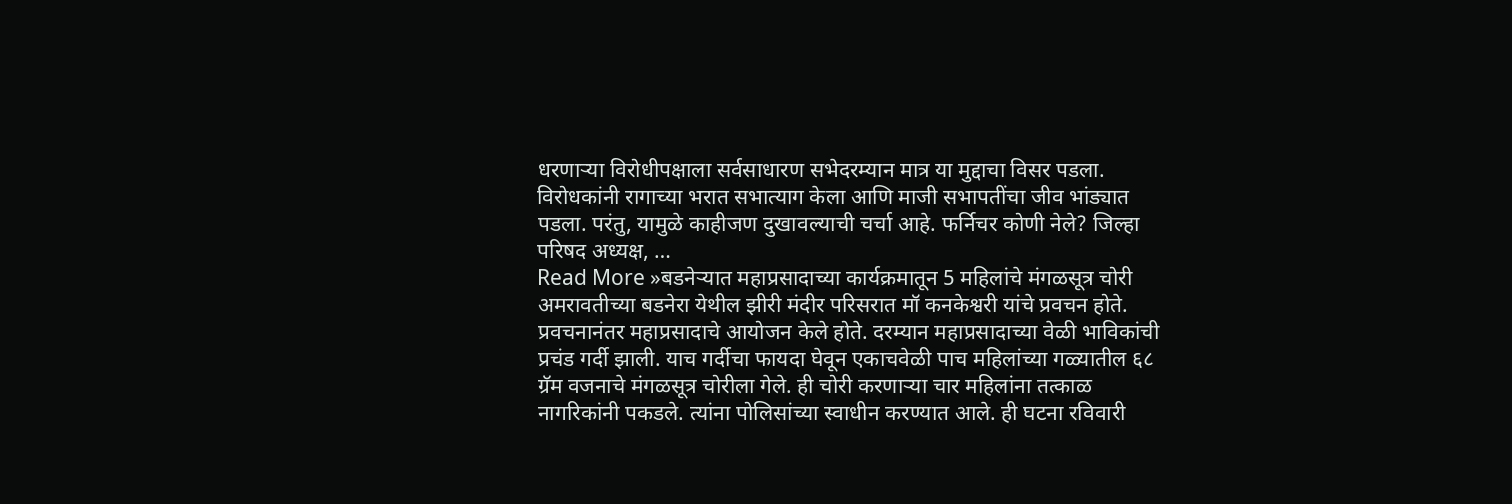धरणाऱ्या विरोधीपक्षाला सर्वसाधारण सभेदरम्यान मात्र या मुद्दाचा विसर पडला. विरोधकांनी रागाच्या भरात सभात्याग केला आणि माजी सभापतींचा जीव भांड्यात पडला. परंतु, यामुळे काहीजण दुखावल्याची चर्चा आहे. फर्निचर कोणी नेले? जिल्हा परिषद अध्यक्ष, …
Read More »बडनेऱ्यात महाप्रसादाच्या कार्यक्रमातून 5 महिलांचे मंगळसूत्र चोरी
अमरावतीच्या बडनेरा येथील झीरी मंदीर परिसरात मॉ कनकेश्वरी यांचे प्रवचन होते. प्रवचनानंतर महाप्रसादाचे आयोजन केले होते. दरम्यान महाप्रसादाच्या वेळी भाविकांची प्रचंड गर्दी झाली. याच गर्दीचा फायदा घेवून एकाचवेळी पाच महिलांच्या गळ्यातील ६८ ग्रॅम वजनाचे मंगळसूत्र चोरीला गेले. ही चोरी करणाऱ्या चार महिलांना तत्काळ नागरिकांनी पकडले. त्यांना पोलिसांच्या स्वाधीन करण्यात आले. ही घटना रविवारी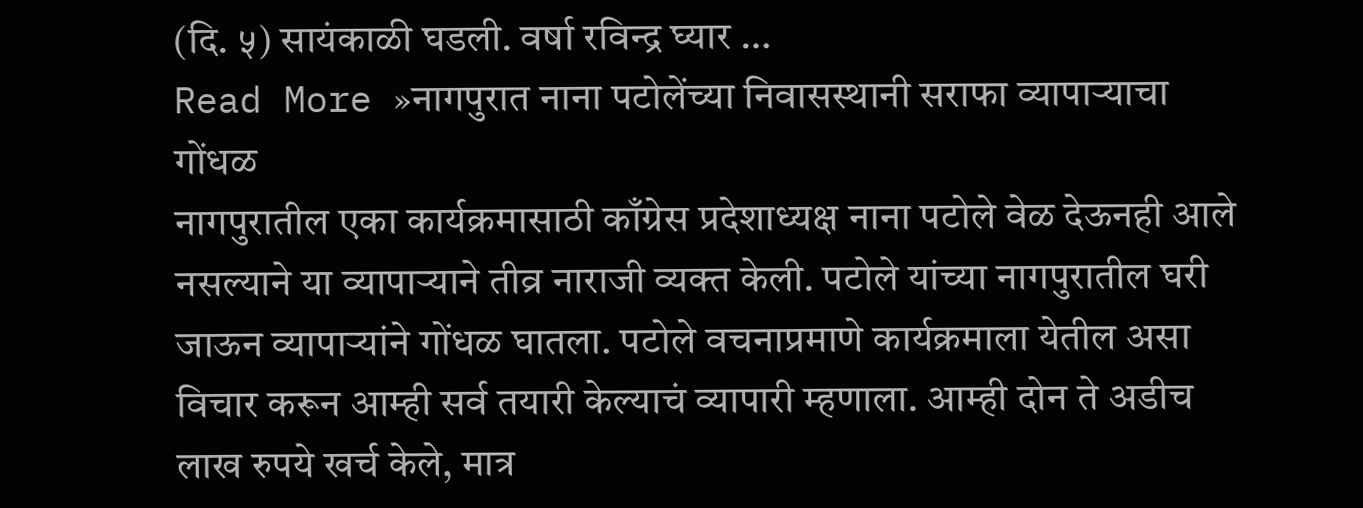(दि. ५) सायंकाळी घडली. वर्षा रविन्द्र घ्यार …
Read More »नागपुरात नाना पटोलेंच्या निवासस्थानी सराफा व्यापाऱ्याचा गोंधळ
नागपुरातील एका कार्यक्रमासाठी काँग्रेस प्रदेशाध्यक्ष नाना पटोले वेळ देऊनही आले नसल्याने या व्यापाऱ्याने तीव्र नाराजी व्यक्त केली. पटोले यांच्या नागपुरातील घरी जाऊन व्यापाऱ्यांने गोंधळ घातला. पटोले वचनाप्रमाणे कार्यक्रमाला येतील असा विचार करून आम्ही सर्व तयारी केल्याचं व्यापारी म्हणाला. आम्ही दोन ते अडीच लाख रुपये खर्च केले, मात्र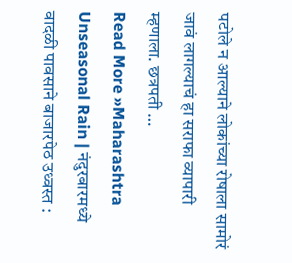पटोले न आल्याने लोकांच्या रोषाला सामोरं जावं लागल्याचं हा सराफा व्यापारी म्हणाला. छत्रपती …
Read More »Maharashtra Unseasonal Rain | नंदुरबारमध्ये वादळी पावसाने बाजारपेठ उध्वस्त :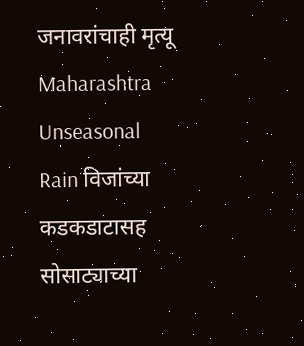जनावरांचाही मृत्यू
Maharashtra Unseasonal Rain विजांच्या कडकडाटासह सोसाट्याच्या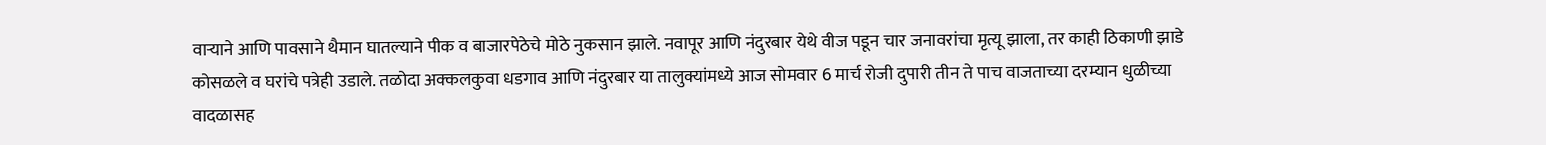वाऱ्याने आणि पावसाने थैमान घातल्याने पीक व बाजारपेठेचे मोठे नुकसान झाले. नवापूर आणि नंदुरबार येथे वीज पडून चार जनावरांचा मृत्यू झाला, तर काही ठिकाणी झाडे कोसळले व घरांचे पत्रेही उडाले. तळोदा अक्कलकुवा धडगाव आणि नंदुरबार या तालुक्यांमध्ये आज सोमवार 6 मार्च रोजी दुपारी तीन ते पाच वाजताच्या दरम्यान धुळीच्या वादळासह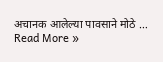अचानक आलेल्या पावसाने मोठे …
Read More »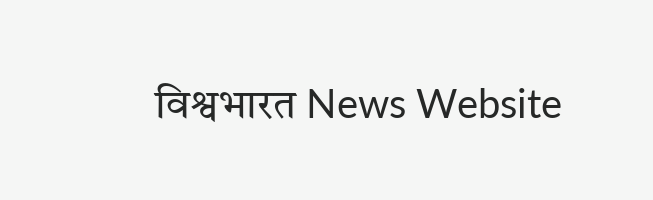विश्वभारत News Website